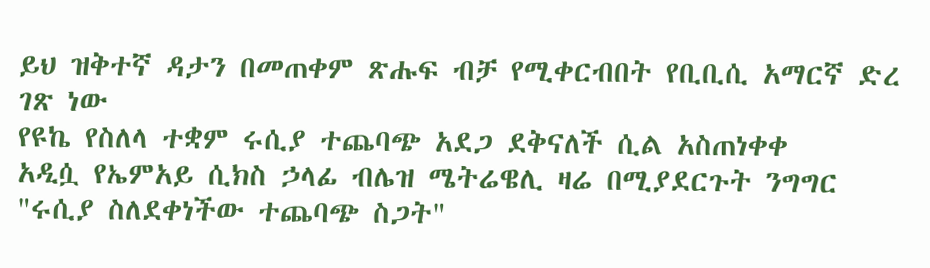ይህ ዝቅተኛ ዳታን በመጠቀም ጽሑፍ ብቻ የሚቀርብበት የቢቢሲ አማርኛ ድረ ገጽ ነው
የዩኬ የስለላ ተቋም ሩሲያ ተጨባጭ አደጋ ደቅናለች ሲል አስጠነቀቀ
አዲሷ የኤምአይ ሲክስ ኃላፊ ብሌዝ ሜትሬዌሊ ዛሬ በሚያደርጉት ንግግር "ሩሲያ ስለደቀነችው ተጨባጭ ስጋት"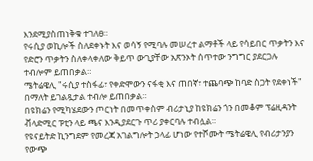እንደሚያስጠነቅቁ ተገለፀ።
የሩሲያ ወኪሎች ስለደቀኑት እና ወሳኝ የሚባሉ መሠረተ ልማቶች ላይ የሳይበር ጥቃትን እና የድሮን ጥቃትን ስለቀላቀለው ቅይጥ ውጊያቸው አጽንኦት ሰጥተው ንግግር ያደርጋሉ ተብሎም ይጠበቃል።
ሜትሬዌሊ "ሩሲያ ተስፋፊ፣ የቀድሞውን ናፋቂ እና ጠበኛ፣ ተጨባጭ ከባድ ስጋት የደቀነች" በማለት ይገልጿታል ተብሎ ይጠበቃል።
በዩክሬን የሚካሄደውን ጦርነት በመጥቀስም ብሪታኒያ ከዩክሬን ጎን በመቆም ፕሬዚዳንት ቭላድሚር ፑቲን ላይ ጫና እንዲያደርጉ ጥሪ ያቀርባሉ ተብሏል።
የዩናይትድ ኪንግደም የመረጃ አገልግሎት ኃላፊ ሆነው የተሾሙት ሜትሬዌሊ የብሪታንያን የውጭ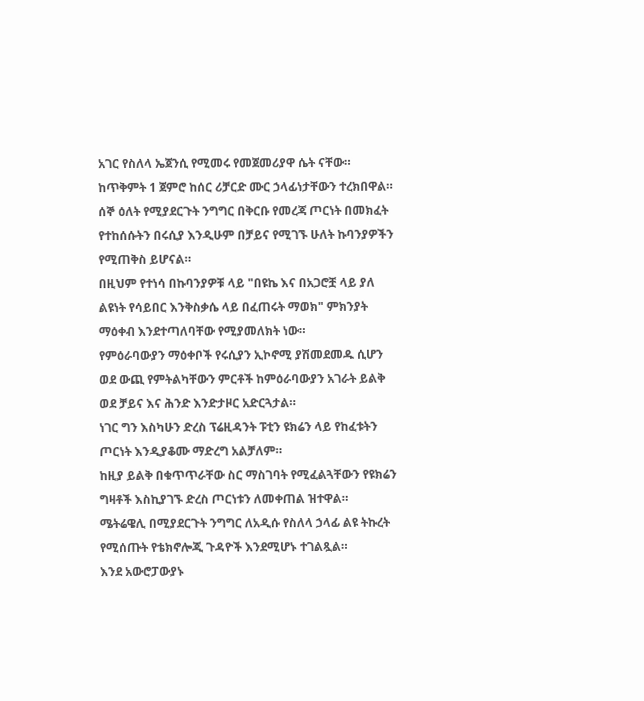አገር የስለላ ኤጀንሲ የሚመሩ የመጀመሪያዋ ሴት ናቸው።
ከጥቅምት 1 ጀምሮ ከሰር ሪቻርድ ሙር ኃላፊነታቸውን ተረክበዋል።
ሰኞ ዕለት የሚያደርጉት ንግግር በቅርቡ የመረጃ ጦርነት በመክፈት የተከሰሱትን በሩሲያ እንዲሁም በቻይና የሚገኙ ሁለት ኩባንያዎችን የሚጠቅስ ይሆናል።
በዚህም የተነሳ በኩባንያዎቹ ላይ "በዩኬ እና በአጋሮቿ ላይ ያለ ልዩነት የሳይበር እንቅስቃሴ ላይ በፈጠሩት ማወክ" ምክንያት ማዕቀብ እንደተጣለባቸው የሚያመለክት ነው።
የምዕራባውያን ማዕቀቦች የሩሲያን ኢኮኖሚ ያሽመደመዱ ሲሆን ወደ ውጪ የምትልካቸውን ምርቶች ከምዕራባውያን አገራት ይልቅ ወደ ቻይና እና ሕንድ እንድታዞር አድርጓታል።
ነገር ግን እስካሁን ድረስ ፕሬዚዳንት ፑቲን ዩክሬን ላይ የከፈቱትን ጦርነት እንዲያቆሙ ማድረግ አልቻለም።
ከዚያ ይልቅ በቁጥጥራቸው ስር ማስገባት የሚፈልጓቸውን የዩክሬን ግዛቶች እስኪያገኙ ድረስ ጦርነቱን ለመቀጠል ዝተዋል።
ሜትሬዌሊ በሚያደርጉት ንግግር ለአዲሱ የስለላ ኃላፊ ልዩ ትኩረት የሚሰጡት የቴክኖሎጂ ጉዳዮች እንደሚሆኑ ተገልጿል።
እንደ አውሮፓውያኑ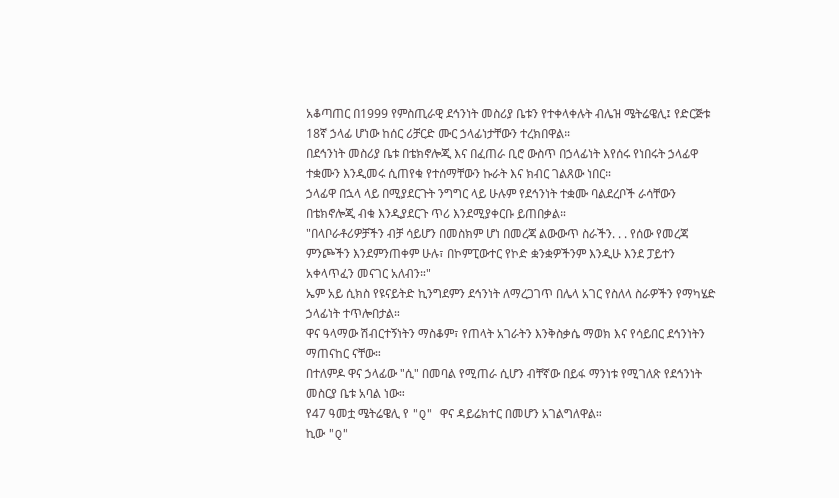አቆጣጠር በ1999 የምስጢራዊ ደኅንነት መስሪያ ቤቱን የተቀላቀሉት ብሌዝ ሜትሬዌሊ፤ የድርጅቱ 18ኛ ኃላፊ ሆነው ከሰር ሪቻርድ ሙር ኃላፊነታቸውን ተረክበዋል።
በደኅንነት መስሪያ ቤቱ በቴክኖሎጂ እና በፈጠራ ቢሮ ውስጥ በኃላፊነት እየሰሩ የነበሩት ኃላፊዋ ተቋሙን እንዲመሩ ሲጠየቁ የተሰማቸውን ኩራት እና ክብር ገልጸው ነበር።
ኃላፊዋ በኋላ ላይ በሚያደርጉት ንግግር ላይ ሁሉም የደኅንነት ተቋሙ ባልደረቦች ራሳቸውን በቴክኖሎጂ ብቁ እንዲያደርጉ ጥሪ እንደሚያቀርቡ ይጠበቃል።
"በላቦራቶሪዎቻችን ብቻ ሳይሆን በመስክም ሆነ በመረጃ ልውውጥ ስራችን. . . የሰው የመረጃ ምንጮችን እንደምንጠቀም ሁሉ፣ በኮምፒውተር የኮድ ቋንቋዎችንም እንዲሁ እንደ ፓይተን አቀላጥፈን መናገር አለብን።"
ኤም አይ ሲክስ የዩናይትድ ኪንግደምን ደኅንነት ለማረጋገጥ በሌላ አገር የስለላ ስራዎችን የማካሄድ ኃላፊነት ተጥሎበታል።
ዋና ዓላማው ሽብርተኝነትን ማስቆም፣ የጠላት አገራትን እንቅስቃሴ ማወክ እና የሳይበር ደኅንነትን ማጠናከር ናቸው።
በተለምዶ ዋና ኃላፊው "ሲ" በመባል የሚጠራ ሲሆን ብቸኛው በይፋ ማንነቱ የሚገለጽ የደኅንነት መስርያ ቤቱ አባል ነው።
የ47 ዓመቷ ሜትሬዌሊ የ "Q" ዋና ዳይሬክተር በመሆን አገልግለዋል።
ኪው "Q"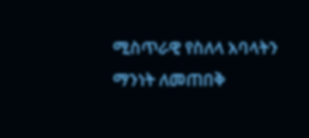ሚስጥራዊ የስለላ አባላትን ማንነት ለመጠበቅ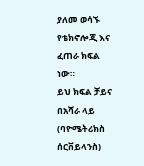ያለመ ወሳኙ የቴክኖሎጂ እና ፈጠራ ክፍል ነው።
ይህ ክፍል ቻይና በአሻራ ላይ (ባዮሜትሪክስ ሰርቨይላንስ)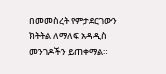በመመስረት የምታደርገውን ክትትል ለማለፍ አዳዲስ መንገዶችን ይጠቀማል።